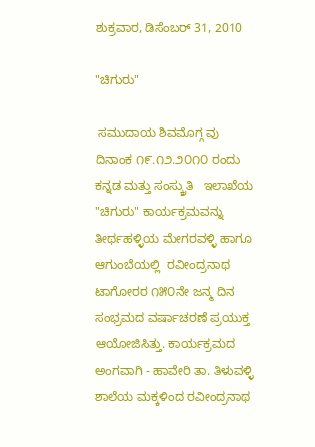ಶುಕ್ರವಾರ, ಡಿಸೆಂಬರ್ 31, 2010

"ಚಿಗುರು"

 ಸಮುದಾಯ ಶಿವಮೊಗ್ಗ ವು ದಿನಾಂಕ ೧೯.೧೨.೨೦೧೦ ರಂದು
ಕನ್ನಡ ಮತ್ತು ಸಂಸ್ಕ್ರುತಿ   ಇಲಾಖೆಯ "ಚಿಗುರು" ಕಾರ್ಯಕ್ರಮವನ್ನು ತೀರ್ಥಹಳ್ಳಿಯ ಮೇಗರವಳ್ಳಿ ಹಾಗೂ ಆಗುಂಬೆಯಲ್ಲಿ  ರವೀಂದ್ರನಾಥ ಟಾಗೋರರ ೧೫೦ನೇ ಜನ್ಮ ದಿನ ಸಂಭ್ರಮದ ವರ್ಷಾಚರಣೆ ಪ್ರಯುಕ್ತ ಆಯೋಜಿಸಿತ್ತು. ಕಾರ್ಯಕ್ರಮದ ಅಂಗವಾಗಿ - ಹಾವೇರಿ ತಾ. ತಿಳುವಳ್ಳಿ ಶಾಲೆಯ ಮಕ್ಕಳಿಂದ ರವೀಂದ್ರನಾಥ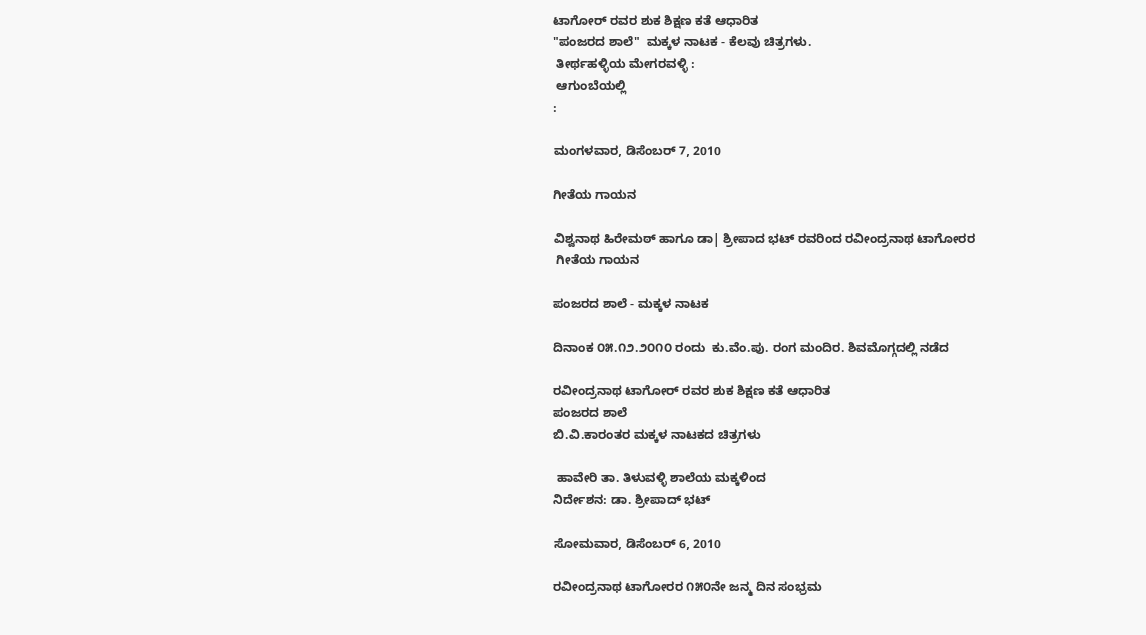ಟಾಗೋರ್ ರವರ ಶುಕ ಶಿಕ್ಷಣ ಕತೆ ಆಧಾರಿತ
"ಪಂಜರದ ಶಾಲೆ"  ಮಕ್ಕಳ ನಾಟಕ - ಕೆಲವು ಚಿತ್ರಗಳು.
 ತೀರ್ಥಹಳ್ಳಿಯ ಮೇಗರವಳ್ಳಿ :
 ಆಗುಂಬೆಯಲ್ಲಿ
:

ಮಂಗಳವಾರ, ಡಿಸೆಂಬರ್ 7, 2010

ಗೀತೆಯ ಗಾಯನ

ವಿಶ್ವನಾಥ ಹಿರೇಮಠ್ ಹಾಗೂ ಡಾ| ಶ್ರೀಪಾದ ಭಟ್ ರವರಿಂದ ರವೀಂದ್ರನಾಥ ಟಾಗೋರರ
 ಗೀತೆಯ ಗಾಯನ

ಪಂಜರದ ಶಾಲೆ - ಮಕ್ಕಳ ನಾಟಕ

ದಿನಾಂಕ ೦೫.೧೨.೨೦೧೦ ರಂದು  ಕು.ವೆಂ.ಪು. ರಂಗ ಮಂದಿರ. ಶಿವಮೊಗ್ಗದಲ್ಲಿ ನಡೆದ

ರವೀಂದ್ರನಾಥ ಟಾಗೋರ್ ರವರ ಶುಕ ಶಿಕ್ಷಣ ಕತೆ ಆಧಾರಿತ
ಪಂಜರದ ಶಾಲೆ
ಬಿ.ವಿ.ಕಾರಂತರ ಮಕ್ಕಳ ನಾಟಕದ ಚಿತ್ರಗಳು

 ಹಾವೇರಿ ತಾ. ತಿಳುವಳ್ಳಿ ಶಾಲೆಯ ಮಕ್ಕಳಿಂದ
ನಿರ್ದೇಶನ: ಡಾ. ಶ್ರೀಪಾದ್ ಭಟ್

ಸೋಮವಾರ, ಡಿಸೆಂಬರ್ 6, 2010

ರವೀಂದ್ರನಾಥ ಟಾಗೋರರ ೧೫೦ನೇ ಜನ್ಮ ದಿನ ಸಂಭ್ರಮ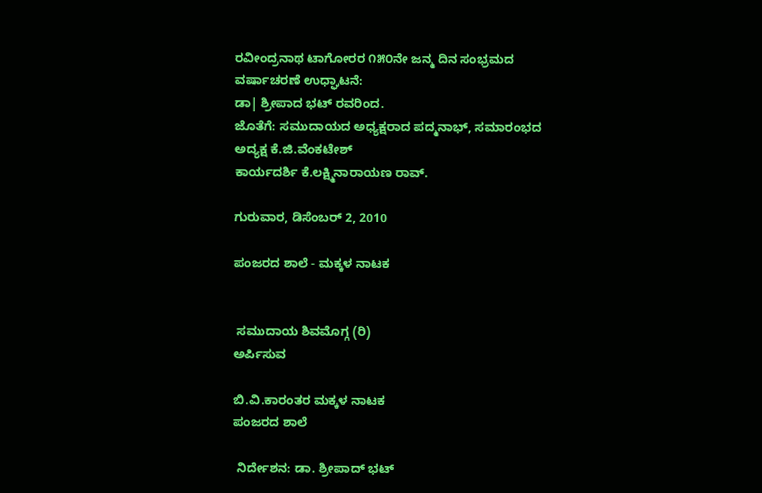ರವೀಂದ್ರನಾಥ ಟಾಗೋರರ ೧೫೦ನೇ ಜನ್ಮ ದಿನ ಸಂಭ್ರಮದ ವರ್ಷಾಚರಣೆ ಉಧ್ಘಾಟನೆ:
ಡಾ| ಶ್ರೀಪಾದ ಭಟ್ ರವರಿಂದ.
ಜೊತೆಗೆ: ಸಮುದಾಯದ ಅಧ್ಯಕ್ಷರಾದ ಪದ್ಮನಾಭ್, ಸಮಾರಂಭದ ಅದ್ಯಕ್ಷ ಕೆ.ಜಿ.ವೆಂಕಟೇಶ್
ಕಾರ್ಯದರ್ಶಿ ಕೆ.ಲಕ್ಷ್ಮಿನಾರಾಯಣ ರಾವ್.

ಗುರುವಾರ, ಡಿಸೆಂಬರ್ 2, 2010

ಪಂಜರದ ಶಾಲೆ - ಮಕ್ಕಳ ನಾಟಕ


 ಸಮುದಾಯ ಶಿವಮೊಗ್ಗ (ರಿ)
ಅರ್ಪಿಸುವ

ಬಿ.ವಿ.ಕಾರಂತರ ಮಕ್ಕಳ ನಾಟಕ
ಪಂಜರದ ಶಾಲೆ

 ನಿರ್ದೇಶನ: ಡಾ. ಶ್ರೀಪಾದ್ ಭಟ್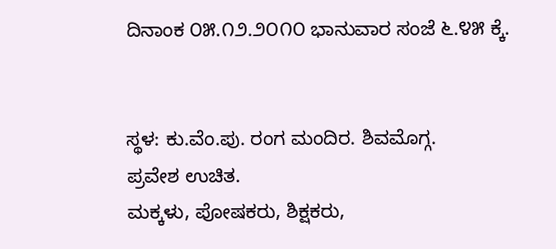ದಿನಾಂಕ ೦೫.೧೨.೨೦೧೦ ಭಾನುವಾರ ಸಂಜೆ ೬.೪೫ ಕ್ಕೆ.


ಸ್ಥಳ: ಕು.ವೆಂ.ಪು. ರಂಗ ಮಂದಿರ. ಶಿವಮೊಗ್ಗ.
ಪ್ರವೇಶ ಉಚಿತ.
ಮಕ್ಕಳು, ಪೋಷಕರು, ಶಿಕ್ಷಕರು,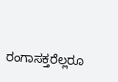ರಂಗಾಸಕ್ತರೆಲ್ಲರೂ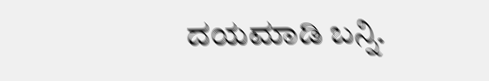ದಯಮಾಡಿ ಬನ್ನಿ.